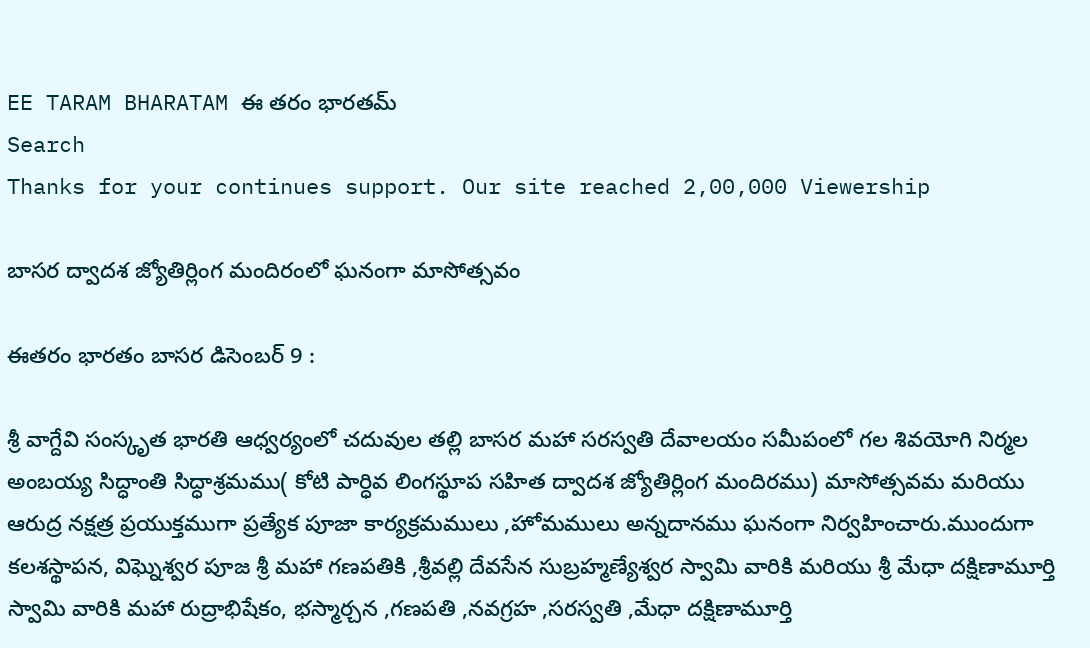EE TARAM BHARATAM ఈ తరం భారతమ్
Search
Thanks for your continues support. Our site reached 2,00,000 Viewership

బాసర ద్వాదశ జ్యోతిర్లింగ మందిరంలో ఘనంగా మాసోత్సవం

ఈతరం భారతం బాసర డిసెంబర్ 9 :

శ్రీ వాగ్దేవి సంస్కృత భారతి ఆధ్వర్యంలో చదువుల తల్లి బాసర మహా సరస్వతి దేవాలయం సమీపంలో గల శివయోగి నిర్మల అంబయ్య సిద్ధాంతి సిద్ధాశ్రమము( కోటి పార్ధివ లింగస్థూప సహిత ద్వాదశ జ్యోతిర్లింగ మందిరము) మాసోత్సవమ మరియు ఆరుద్ర నక్షత్ర ప్రయుక్తముగా ప్రత్యేక పూజా కార్యక్రమములు ,హోమములు అన్నదానము ఘనంగా నిర్వహించారు.ముందుగా కలశస్థాపన, విఘ్నెశ్వర పూజ శ్రీ మహా గణపతికి ,శ్రీవల్లి దేవసేన సుబ్రహ్మణ్యేశ్వర స్వామి వారికి మరియు శ్రీ మేధా దక్షిణామూర్తి స్వామి వారికి మహా రుద్రాభిషేకం, భస్మార్చన ,గణపతి ,నవగ్రహ ,సరస్వతి ,మేధా దక్షిణామూర్తి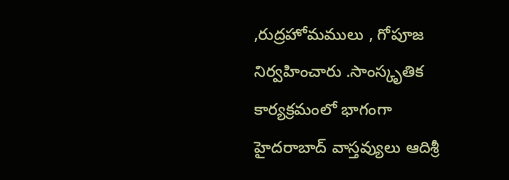,రుద్రహోమములు , గోపూజ నిర్వహించారు .సాంస్కృతిక కార్యక్రమంలో భాగంగా హైదరాబాద్ వాస్తవ్యులు ఆదిశ్రీ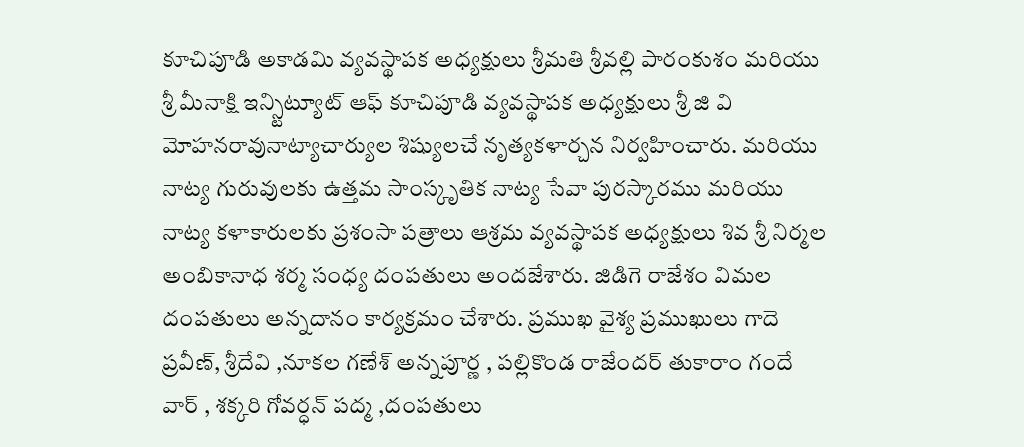కూచిపూడి అకాడమి వ్యవస్థాపక అధ్యక్షులు శ్రీమతి శ్రీవల్లి పారంకుశం మరియు శ్రీ మీనాక్షి ఇన్స్టిట్యూట్ ఆఫ్ కూచిపూడి వ్యవస్థాపక అధ్యక్షులు శ్రీ జి వి మోహనరావునాట్యాచార్యుల శిష్యులచే నృత్యకళార్చన నిర్వహించారు. మరియు నాట్య గురువులకు ఉత్తమ సాంస్కృతిక నాట్య సేవా పురస్కారము మరియు నాట్య కళాకారులకు ప్రశంసా పత్రాలు ఆశ్రమ వ్యవస్థాపక అధ్యక్షులు శివ శ్రీ నిర్మల అంబికానాధ శర్మ సంధ్య దంపతులు అందజేశారు. జిడిగె రాజేశం విమల దంపతులు అన్నదానం కార్యక్రమం చేశారు. ప్రముఖ వైశ్య ప్రముఖులు గాదె ప్రవీణ్, శ్రీదేవి ,నూకల గణేశ్ అన్నపూర్ణ , పల్లికొండ రాజేందర్ తుకారాం గందే వార్ , శక్కరి గోవర్ధన్ పద్మ ,దంపతులు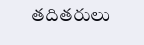తదితరులు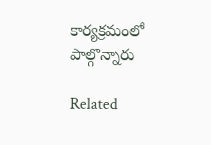కార్యక్రమంలో పాల్గొన్నారు

Related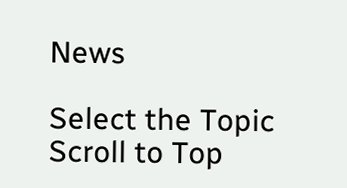News

Select the Topic
Scroll to Top